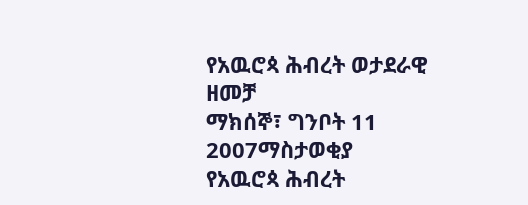የአዉሮጳ ሕብረት ወታደራዊ ዘመቻ
ማክሰኞ፣ ግንቦት 11 2007ማስታወቂያ
የአዉሮጳ ሕብረት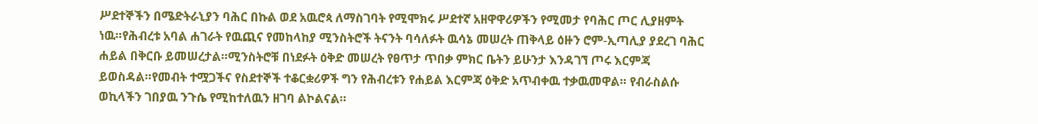ሥደተኞችን በሜድትራኒያን ባሕር በኩል ወደ አዉሮጳ ለማስገባት የሚሞክሩ ሥደተኛ አዘዋዋሪዎችን የሚመታ የባሕር ጦር ሊያዘምት ነዉ።የሕብረቱ አባል ሐገራት የዉጪና የመከላከያ ሚንስትሮች ትናንት ባሳለፉት ዉሳኔ መሠረት ጠቅላይ ዕዙን ሮም-ኢጣሊያ ያደረገ ባሕር ሐይል በቅርቡ ይመሠረታል።ሚንስትሮቹ በነደፉት ዕቅድ መሠረት የፀጥታ ጥበቃ ምክር ቤትን ይሁንታ እንዳገኘ ጦሩ እርምጃ ይወስዳል።የመብት ተሟጋችና የስደተኞች ተቆርቋሪዎች ግን የሕብረቱን የሐይል እርምጃ ዕቅድ አጥብቀዉ ተቃዉመዋል። የብራስልሱ ወኪላችን ገበያዉ ንጉሴ የሚከተለዉን ዘገባ ልኮልናል።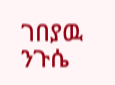ገበያዉ ንጉሴ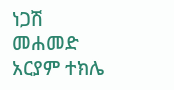ነጋሽ መሐመድ
አርያም ተክሌ